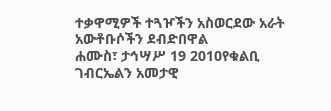ተቃዋሚዎች ተጓዦችን አስወርደው አራት አውቶቡሶችን ደብድበዋል
ሐሙስ፣ ታኅሣሥ 19 2010የቁልቢ ገብርኤልን አመታዊ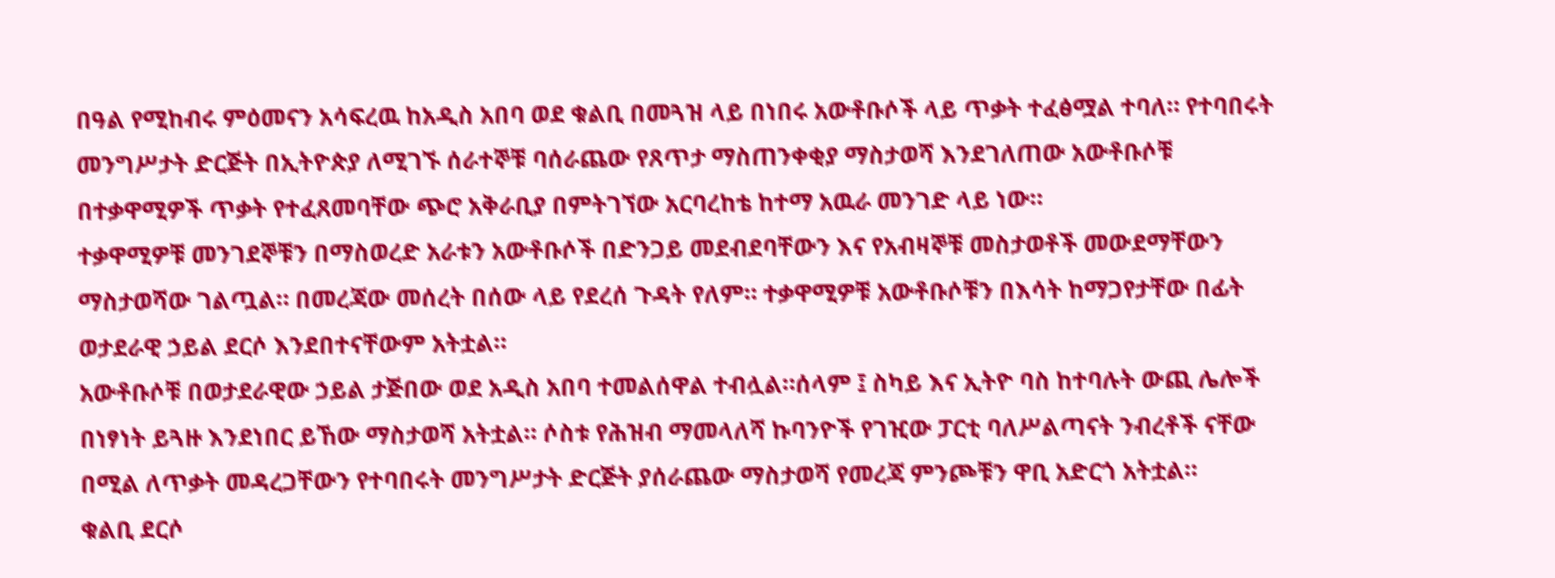በዓል የሚከብሩ ምዕመናን አሳፍረዉ ከአዲስ አበባ ወደ ቁልቢ በመጓዝ ላይ በነበሩ አውቶቡሶች ላይ ጥቃት ተፈፅሟል ተባለ። የተባበሩት መንግሥታት ድርጅት በኢትዮጵያ ለሚገኙ ሰራተኞቹ ባሰራጨው የጸጥታ ማስጠንቀቂያ ማስታወሻ እንደገለጠው አውቶቡሶቹ በተቃዋሚዎች ጥቃት የተፈጸመባቸው ጭሮ አቅራቢያ በምትገኘው አርባረከቴ ከተማ አዉራ መንገድ ላይ ነው።
ተቃዋሚዎቹ መንገደኞቹን በማስወረድ አራቱን አውቶቡሶች በድንጋይ መደብደባቸውን እና የአብዛኞቹ መስታወቶች መውደማቸውን ማስታወሻው ገልጧል። በመረጃው መሰረት በሰው ላይ የደረሰ ጉዳት የለም። ተቃዋሚዎቹ አውቶቡሶቹን በእሳት ከማጋየታቸው በፊት ወታደራዊ ኃይል ደርሶ እንደበተናቸውም አትቷል።
አውቶቡሶቹ በወታደራዊው ኃይል ታጅበው ወደ አዲስ አበባ ተመልሰዋል ተብሏል።ሰላም ፤ ስካይ እና ኢትዮ ባስ ከተባሉት ውጪ ሌሎች በነፃነት ይጓዙ እንደነበር ይኸው ማስታወሻ አትቷል። ሶስቱ የሕዝብ ማመላለሻ ኩባንዮች የገዢው ፓርቲ ባለሥልጣናት ንብረቶች ናቸው በሚል ለጥቃት መዳረጋቸውን የተባበሩት መንግሥታት ድርጅት ያሰራጨው ማስታወሻ የመረጃ ምንጮቹን ዋቢ አድርጎ አትቷል።
ቁልቢ ደርሶ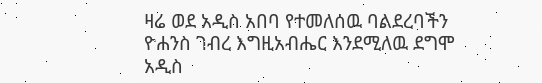ዛሬ ወደ አዲስ አበባ የተመለሰዉ ባልደረባችን ዮሐንስ ገብረ እግዚአብሔር እንደሚለዉ ደግሞ አዲስ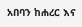አበባን ከሐረር እና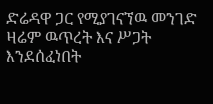ድሬዳዋ ጋር የሚያገናኘዉ መንገድ ዛሬም ዉጥረት እና ሥጋት እንደሰፈነበት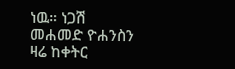ነዉ። ነጋሽ መሐመድ ዮሐንስን ዛሬ ከቀትር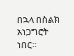በኋላ በስልክ አነጋግሮት ነበር።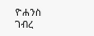ዮሐንስ ገብረ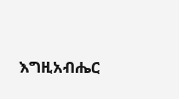እግዚአብሔር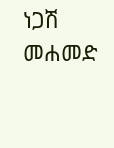ነጋሽ መሐመድ